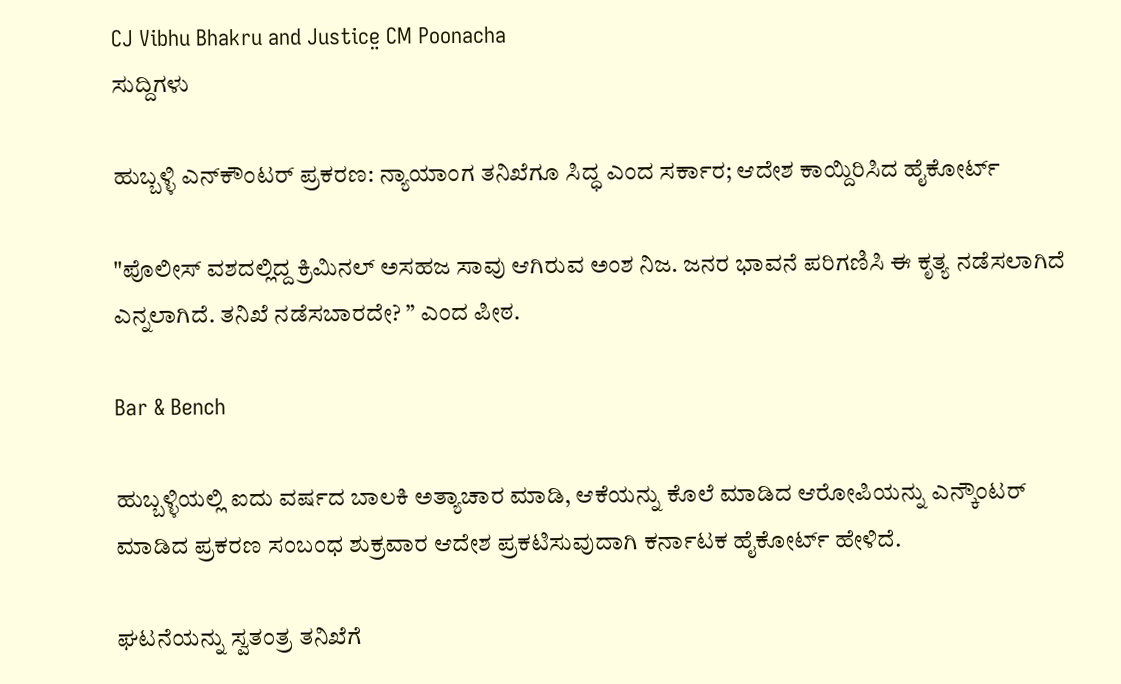CJ Vibhu Bhakru and Justice̤ CM Poonacha
ಸುದ್ದಿಗಳು

ಹುಬ್ಬಳ್ಳಿ ಎನ್‌ಕೌಂಟರ್‌ ಪ್ರಕರಣ: ನ್ಯಾಯಾಂಗ ತನಿಖೆಗೂ ಸಿದ್ಧ ಎಂದ ಸರ್ಕಾರ; ಆದೇಶ ಕಾಯ್ದಿರಿಸಿದ ಹೈಕೋರ್ಟ್‌

"ಪೊಲೀಸ್ ವಶದಲ್ಲಿದ್ದ ಕ್ರಿಮಿನಲ್ ಅಸಹಜ ಸಾವು ಆಗಿರುವ ಅಂಶ ನಿಜ. ಜನರ ಭಾವನೆ ಪರಿಗಣಿಸಿ ಈ ಕೃತ್ಯ ನಡೆಸಲಾಗಿದೆ ಎನ್ನಲಾಗಿದೆ. ತನಿಖೆ ನಡೆಸಬಾರದೇ? ” ಎಂದ ಪೀಠ.

Bar & Bench

ಹುಬ್ಬಳ್ಳಿಯಲ್ಲಿ ಐದು ವರ್ಷದ ಬಾಲಕಿ ಅತ್ಯಾಚಾರ ಮಾಡಿ, ಆಕೆಯನ್ನು ಕೊಲೆ ಮಾಡಿದ ಆರೋಪಿಯನ್ನು ಎನ್ಕೌಂಟರ್ ಮಾಡಿದ ಪ್ರಕರಣ ಸಂಬಂಧ ಶುಕ್ರವಾರ ಆದೇಶ ಪ್ರಕಟಿಸುವುದಾಗಿ ಕರ್ನಾಟಕ ಹೈಕೋರ್ಟ್ ಹೇಳಿದೆ.

ಘಟನೆಯನ್ನು ಸ್ವತಂತ್ರ ತನಿಖೆಗೆ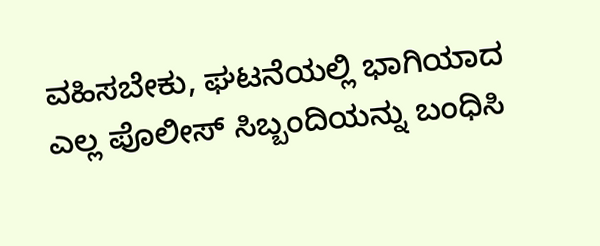ವಹಿಸಬೇಕು, ಘಟನೆಯಲ್ಲಿ ಭಾಗಿಯಾದ ಎಲ್ಲ ಪೊಲೀಸ್ ಸಿಬ್ಬಂದಿಯನ್ನು ಬಂಧಿಸಿ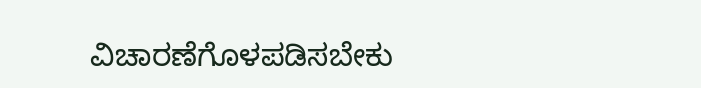ವಿಚಾರಣೆಗೊಳಪಡಿಸಬೇಕು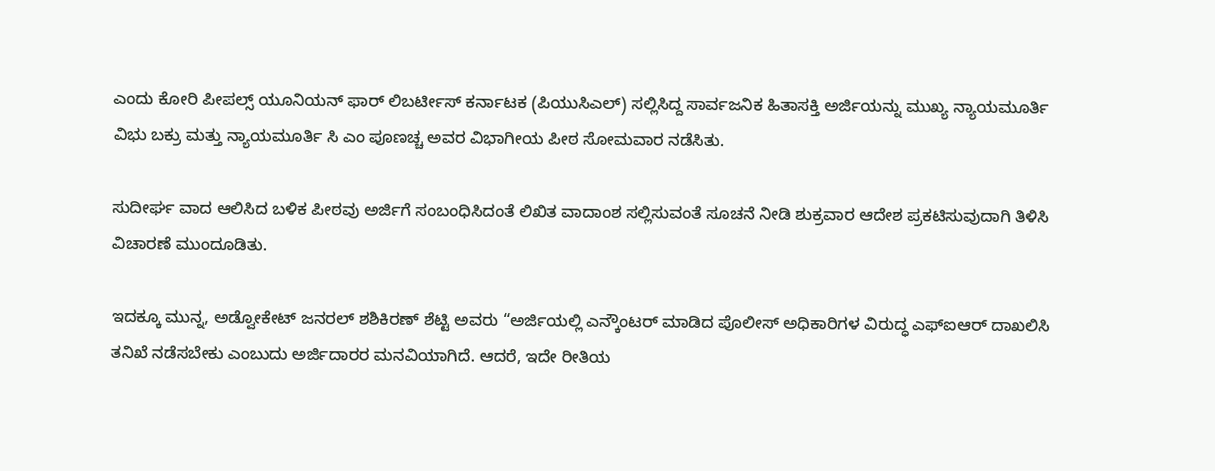ಎಂದು ಕೋರಿ ಪೀಪಲ್ಸ್ ಯೂನಿಯನ್ ಫಾರ್ ಲಿಬರ್ಟೀಸ್ ಕರ್ನಾಟಕ (ಪಿಯುಸಿಎಲ್) ಸಲ್ಲಿಸಿದ್ದ ಸಾರ್ವಜನಿಕ ಹಿತಾಸಕ್ತಿ ಅರ್ಜಿಯನ್ನು ಮುಖ್ಯ ನ್ಯಾಯಮೂರ್ತಿ  ವಿಭು ಬಕ್ರು ಮತ್ತು ನ್ಯಾಯಮೂರ್ತಿ ಸಿ ಎಂ ಪೂಣಚ್ಚ ಅವರ ವಿಭಾಗೀಯ ಪೀಠ ಸೋಮವಾರ ನಡೆಸಿತು.

ಸುದೀರ್ಘ ವಾದ ಆಲಿಸಿದ ಬಳಿಕ ಪೀಠವು ಅರ್ಜಿಗೆ ಸಂಬಂಧಿಸಿದಂತೆ ಲಿಖಿತ ವಾದಾಂಶ ಸಲ್ಲಿಸುವಂತೆ ಸೂಚನೆ ನೀಡಿ ಶುಕ್ರವಾರ ಆದೇಶ ಪ್ರಕಟಿಸುವುದಾಗಿ ತಿಳಿಸಿ ವಿಚಾರಣೆ ಮುಂದೂಡಿತು.

ಇದಕ್ಕೂ ಮುನ್ನ, ಅಡ್ವೋಕೇಟ್ ಜನರಲ್ ಶಶಿಕಿರಣ್ ಶೆಟ್ಟಿ ಅವರು “ಅರ್ಜಿಯಲ್ಲಿ ಎನ್ಕೌಂಟರ್ ಮಾಡಿದ ಪೊಲೀಸ್ ಅಧಿಕಾರಿಗಳ ವಿರುದ್ಧ ಎಫ್ಐಆರ್ ದಾಖಲಿಸಿ ತನಿಖೆ ನಡೆಸಬೇಕು ಎಂಬುದು ಅರ್ಜಿದಾರರ ಮನವಿಯಾಗಿದೆ. ಆದರೆ, ಇದೇ ರೀತಿಯ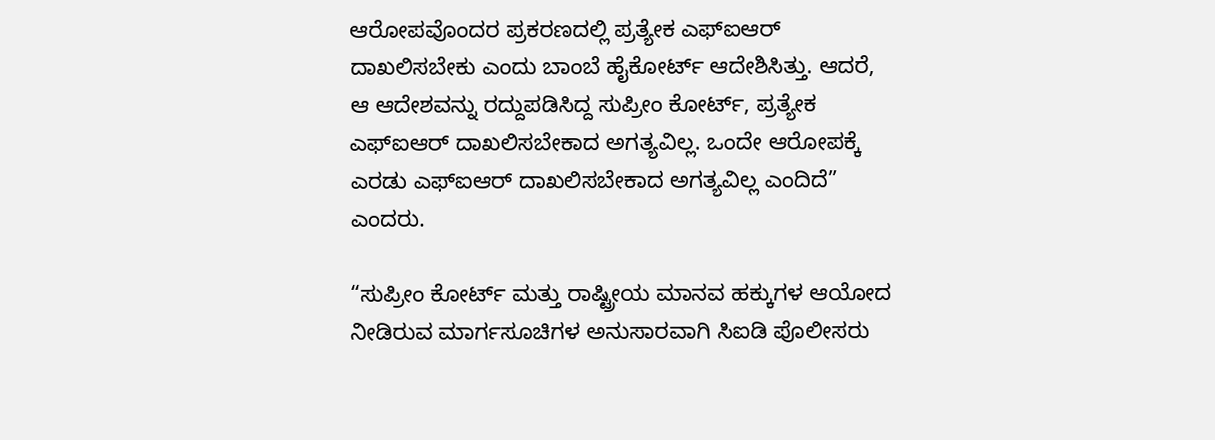ಆರೋಪವೊಂದರ ಪ್ರಕರಣದಲ್ಲಿ ಪ್ರತ್ಯೇಕ ಎಫ್ಐಆರ್ ದಾಖಲಿಸಬೇಕು ಎಂದು ಬಾಂಬೆ ಹೈಕೋರ್ಟ್ ಆದೇಶಿಸಿತ್ತು. ಆದರೆ, ಆ ಆದೇಶವನ್ನು ರದ್ದುಪಡಿಸಿದ್ದ ಸುಪ್ರೀಂ ಕೋರ್ಟ್, ಪ್ರತ್ಯೇಕ ಎಫ್ಐಆರ್ ದಾಖಲಿಸಬೇಕಾದ ಅಗತ್ಯವಿಲ್ಲ. ಒಂದೇ ಆರೋಪಕ್ಕೆ ಎರಡು ಎಫ್ಐಆರ್ ದಾಖಲಿಸಬೇಕಾದ ಅಗತ್ಯವಿಲ್ಲ ಎಂದಿದೆ” ಎಂದರು.

“ಸುಪ್ರೀಂ ಕೋರ್ಟ್ ಮತ್ತು ರಾಷ್ಟ್ರೀಯ ಮಾನವ ಹಕ್ಕುಗಳ ಆಯೋದ ನೀಡಿರುವ ಮಾರ್ಗಸೂಚಿಗಳ ಅನುಸಾರವಾಗಿ ಸಿಐಡಿ ಪೊಲೀಸರು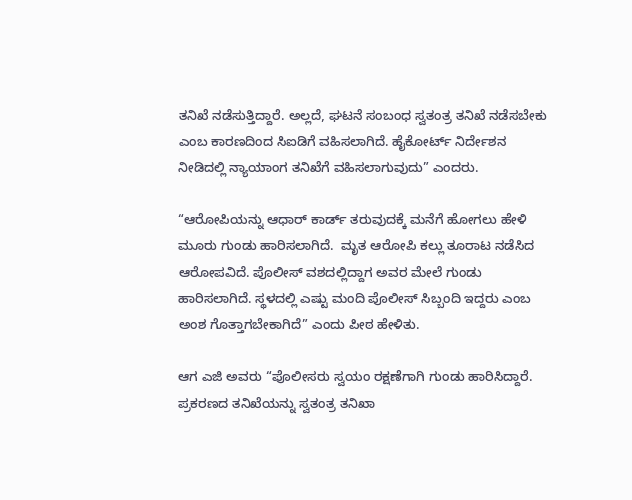ತನಿಖೆ ನಡೆಸುತ್ತಿದ್ದಾರೆ. ಅಲ್ಲದೆ, ಘಟನೆ ಸಂಬಂಧ ಸ್ವತಂತ್ರ ತನಿಖೆ ನಡೆಸಬೇಕು ಎಂಬ ಕಾರಣದಿಂದ ಸಿಐಡಿಗೆ ವಹಿಸಲಾಗಿದೆ. ಹೈಕೋರ್ಟ್ ನಿರ್ದೇಶನ ನೀಡಿದಲ್ಲಿ ನ್ಯಾಯಾಂಗ ತನಿಖೆಗೆ ವಹಿಸಲಾಗುವುದು” ಎಂದರು.

“ಆರೋಪಿಯನ್ನು ಆಧಾರ್ ಕಾರ್ಡ್ ತರುವುದಕ್ಕೆ ಮನೆಗೆ ಹೋಗಲು ಹೇಳಿ ಮೂರು ಗುಂಡು ಹಾರಿಸಲಾಗಿದೆ.  ಮೃತ ಆರೋಪಿ ಕಲ್ಲು ತೂರಾಟ ನಡೆಸಿದ ಆರೋಪವಿದೆ. ಪೊಲೀಸ್ ವಶದಲ್ಲಿದ್ದಾಗ ಅವರ ಮೇಲೆ ಗುಂಡು ಹಾರಿಸಲಾಗಿದೆ. ಸ್ಥಳದಲ್ಲಿ ಎಷ್ಟು ಮಂದಿ ಪೊಲೀಸ್ ಸಿಬ್ಬಂದಿ ಇದ್ದರು ಎಂಬ ಅಂಶ ಗೊತ್ತಾಗಬೇಕಾಗಿದೆ” ಎಂದು ಪೀಠ ಹೇಳಿತು.

ಆಗ ಎಜಿ ಅವರು “ಪೊಲೀಸರು ಸ್ವಯಂ ರಕ್ಷಣೆಗಾಗಿ ಗುಂಡು ಹಾರಿಸಿದ್ದಾರೆ. ಪ್ರಕರಣದ ತನಿಖೆಯನ್ನು ಸ್ವತಂತ್ರ ತನಿಖಾ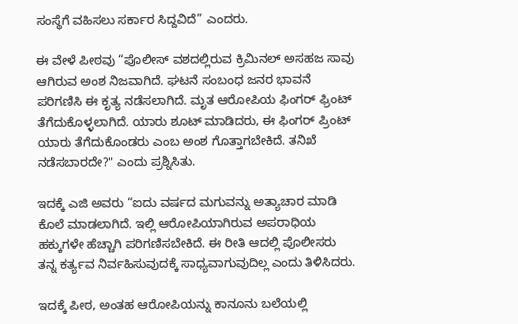ಸಂಸ್ಥೆಗೆ ವಹಿಸಲು ಸರ್ಕಾರ ಸಿದ್ದವಿದೆ” ಎಂದರು.

ಈ ವೇಳೆ ಪೀಠವು “ಪೊಲೀಸ್ ವಶದಲ್ಲಿರುವ ಕ್ರಿಮಿನಲ್ ಅಸಹಜ ಸಾವು ಆಗಿರುವ ಅಂಶ ನಿಜವಾಗಿದೆ. ಘಟನೆ ಸಂಬಂಧ ಜನರ ಭಾವನೆ ಪರಿಗಣಿಸಿ ಈ ಕೃತ್ಯ ನಡೆಸಲಾಗಿದೆ. ಮೃತ ಆರೋಪಿಯ ಫಿಂಗರ್ ಫ್ರಿಂಟ್‌ ತೆಗೆದುಕೊಳ್ಳಲಾಗಿದೆ. ಯಾರು ಶೂಟ್ ಮಾಡಿದರು, ಈ ಫಿಂಗರ್ ಪ್ರಿಂಟ್ ಯಾರು ತೆಗೆದುಕೊಂಡರು ಎಂಬ ಅಂಶ ಗೊತ್ತಾಗಬೇಕಿದೆ. ತನಿಖೆ ನಡೆಸಬಾರದೇ?" ಎಂದು ಪ್ರಶ್ನಿಸಿತು.

ಇದಕ್ಕೆ ಎಜಿ ಅವರು “ಐದು ವರ್ಷದ ಮಗುವನ್ನು ಅತ್ಯಾಚಾರ ಮಾಡಿ ಕೊಲೆ ಮಾಡಲಾಗಿದೆ. ಇಲ್ಲಿ ಆರೋಪಿಯಾಗಿರುವ ಅಪರಾಧಿಯ ಹಕ್ಕುಗಳೇ ಹೆಚ್ಚಾಗಿ ಪರಿಗಣಿಸಬೇಕಿದೆ. ಈ ರೀತಿ ಆದಲ್ಲಿ ಪೊಲೀಸರು ತನ್ನ ಕರ್ತ್ಯವ ನಿರ್ವಹಿಸುವುದಕ್ಕೆ ಸಾಧ್ಯವಾಗುವುದಿಲ್ಲ ಎಂದು ತಿಳಿಸಿದರು.

ಇದಕ್ಕೆ ಪೀಠ, ಅಂತಹ ಆರೋಪಿಯನ್ನು ಕಾನೂನು ಬಲೆಯಲ್ಲಿ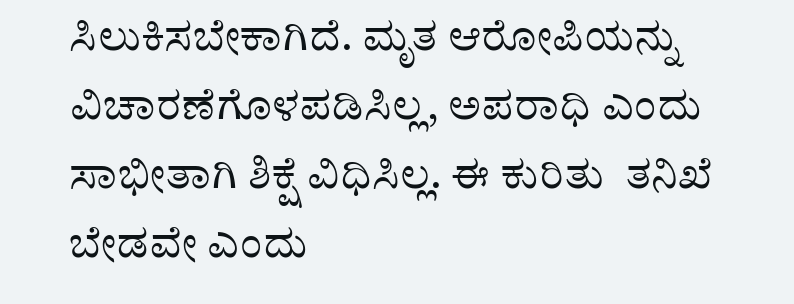ಸಿಲುಕಿಸಬೇಕಾಗಿದೆ. ಮೃತ ಆರೋಪಿಯನ್ನು ವಿಚಾರಣೆಗೊಳಪಡಿಸಿಲ್ಲ, ಅಪರಾಧಿ ಎಂದು ಸಾಭೀತಾಗಿ ಶಿಕ್ಷೆ ವಿಧಿಸಿಲ್ಲ. ಈ ಕುರಿತು  ತನಿಖೆ ಬೇಡವೇ ಎಂದು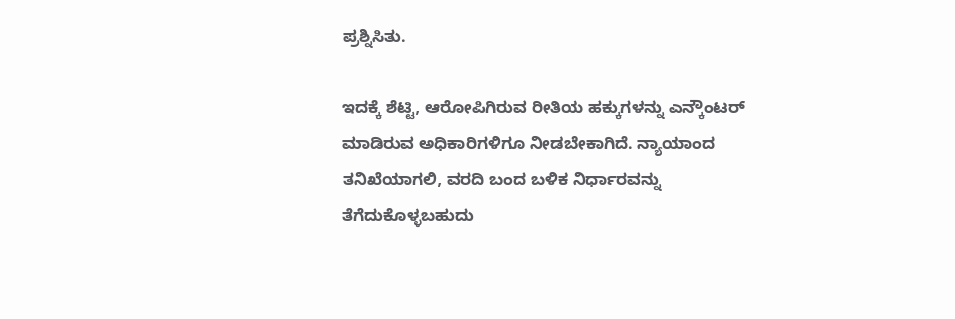ಪ್ರಶ್ನಿಸಿತು.

ಇದಕ್ಕೆ ಶೆಟ್ಟಿ, ಆರೋಪಿಗಿರುವ ರೀತಿಯ ಹಕ್ಕುಗಳನ್ನು ಎನ್ಕೌಂಟರ್ ಮಾಡಿರುವ ಅಧಿಕಾರಿಗಳಿಗೂ ನೀಡಬೇಕಾಗಿದೆ. ನ್ಯಾಯಾಂದ ತನಿಖೆಯಾಗಲಿ, ವರದಿ ಬಂದ ಬಳಿಕ ನಿರ್ಧಾರವನ್ನು ತೆಗೆದುಕೊಳ್ಳಬಹುದು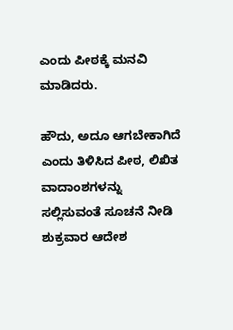ಎಂದು ಪೀಠಕ್ಕೆ ಮನವಿ ಮಾಡಿದರು.

ಹೌದು, ಅದೂ ಆಗಬೇಕಾಗಿದೆ ಎಂದು ತಿಳಿಸಿದ ಪೀಠ, ಲಿಖಿತ ವಾದಾಂಶಗಳನ್ನು ಸಲ್ಲಿಸುವಂತೆ ಸೂಚನೆ ನೀಡಿ ಶುಕ್ರವಾರ ಆದೇಶ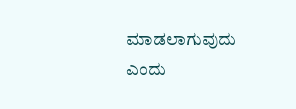ಮಾಡಲಾಗುವುದು ಎಂದು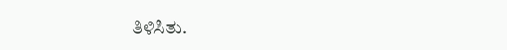ತಿಳಿಸಿತು.